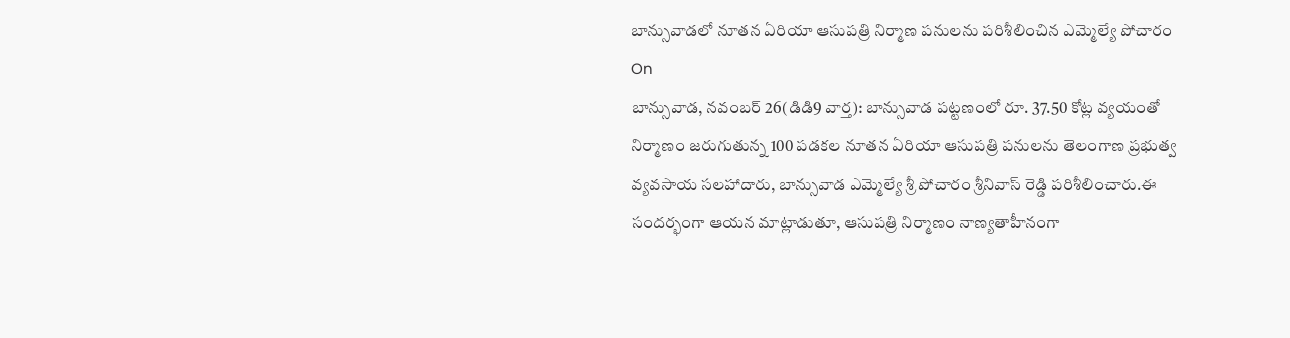బాన్సువాడలో నూతన ఏరియా ఆసుపత్రి నిర్మాణ పనులను పరిశీలించిన ఎమ్మెల్యే పోచారం
On
బాన్సువాడ, నవంబర్ 26(డిడి9 వార్త): బాన్సువాడ పట్టణంలో రూ. 37.50 కోట్ల వ్యయంతో నిర్మాణం జరుగుతున్న 100 పడకల నూతన ఏరియా ఆసుపత్రి పనులను తెలంగాణ ప్రభుత్వ వ్యవసాయ సలహాదారు, బాన్సువాడ ఎమ్మెల్యే శ్రీ పోచారం శ్రీనివాస్ రెడ్డి పరిశీలించారు.ఈ సందర్భంగా ఆయన మాట్లాడుతూ, ఆసుపత్రి నిర్మాణం నాణ్యతాహీనంగా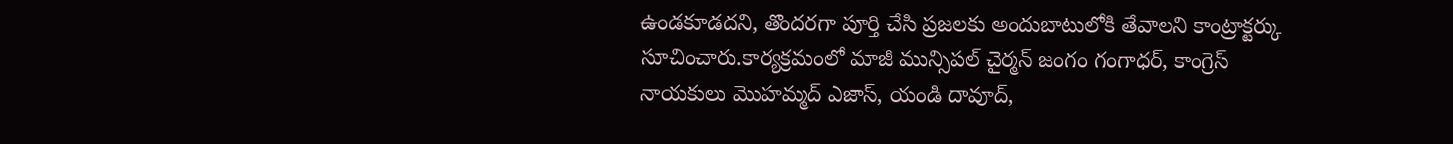ఉండకూడదని, తొందరగా పూర్తి చేసి ప్రజలకు అందుబాటులోకి తేవాలని కాంట్రాక్టర్కు సూచించారు.కార్యక్రమంలో మాజీ మున్సిపల్ చైర్మన్ జంగం గంగాధర్, కాంగ్రెస్ నాయకులు మొహమ్మద్ ఎజాస్, యండి దావూద్,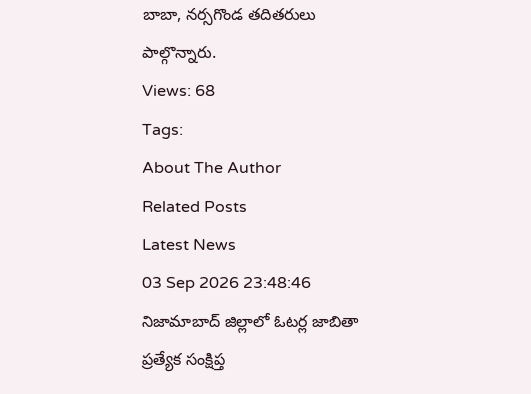బాబా, నర్సగొండ తదితరులు పాల్గొన్నారు.
Views: 68
Tags:
About The Author
Related Posts
Latest News
03 Sep 2026 23:48:46
నిజామాబాద్ జిల్లాలో ఓటర్ల జాబితా ప్రత్యేక సంక్షిప్త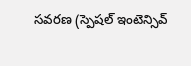సవరణ (స్పెషల్ ఇంటెన్సివ్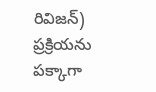రివిజన్) ప్రక్రియను పక్కాగా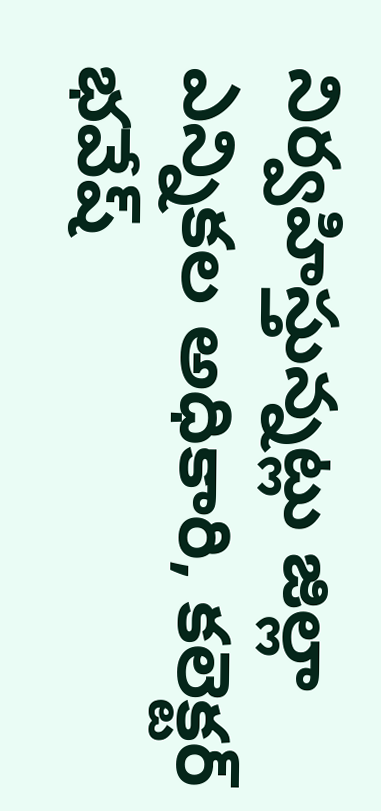నిర్వహిస్తున్నట్లు జిల్లా ఎన్నికల అధికారి, కలెక్టర్ భవేష్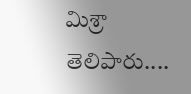మిశ్రా తెలిపారు....